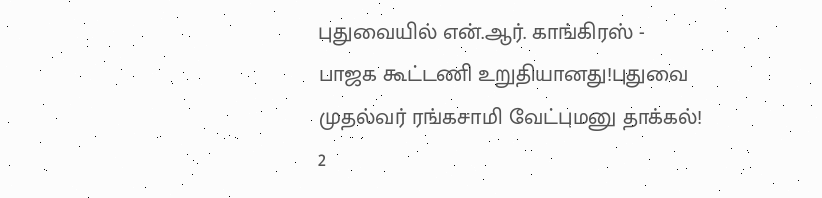புதுவையில் என்.ஆர். காங்கிரஸ் - பாஜக கூட்டணி உறுதியானது!புதுவை முதல்வர் ரங்கசாமி வேட்புமனு தாக்கல்! 2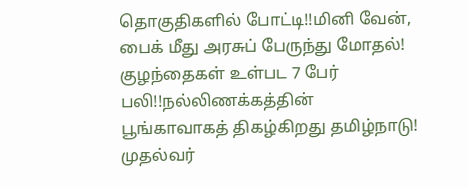தொகுதிகளில் போட்டி!!மினி வேன், பைக் மீது அரசுப் பேருந்து மோதல்! குழந்தைகள் உள்பட 7 பேர் பலி!!நல்லிணக்கத்தின் பூங்காவாகத் திகழ்கிறது தமிழ்நாடு! முதல்வர்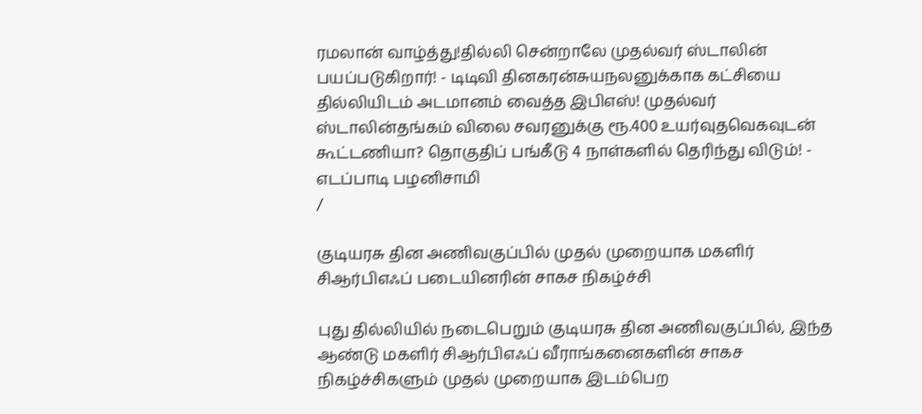ரமலான் வாழ்த்து!தில்லி சென்றாலே முதல்வர் ஸ்டாலின் பயப்படுகிறார்! - டிடிவி தினகரன்சுயநலனுக்காக கட்சியை தில்லியிடம் அடமானம் வைத்த இபிஎஸ்! முதல்வர் ஸ்டாலின்தங்கம் விலை சவரனுக்கு ரூ.400 உயர்வுதவெகவுடன் கூட்டணியா? தொகுதிப் பங்கீடு 4 நாள்களில் தெரிந்து விடும்! - எடப்பாடி பழனிசாமி
/

குடியரசு தின அணிவகுப்பில் முதல் முறையாக மகளிர் சிஆர்பிஎஃப் படையினரின் சாகச நிகழ்ச்சி

புது தில்லியில் நடைபெறும் குடியரசு தின அணிவகுப்பில், இந்த ஆண்டு மகளிர் சிஆர்பிஎஃப் வீராங்கனைகளின் சாகச நிகழ்ச்சிகளும் முதல் முறையாக இடம்பெற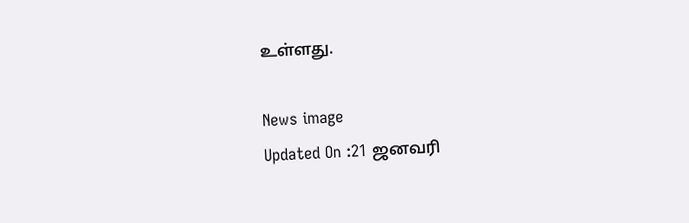உள்ளது.

News image
Updated On :21 ஜனவரி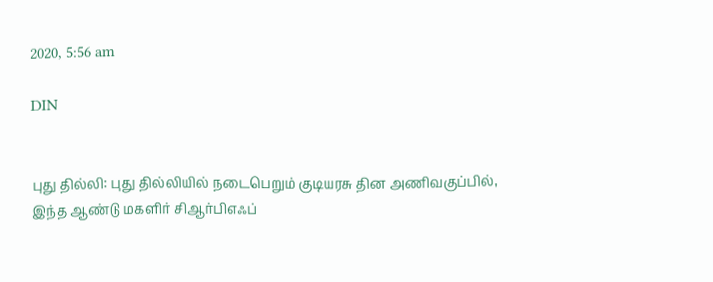2020, 5:56 am

DIN


புது தில்லி: புது தில்லியில் நடைபெறும் குடியரசு தின அணிவகுப்பில், இந்த ஆண்டு மகளிர் சிஆர்பிஎஃப்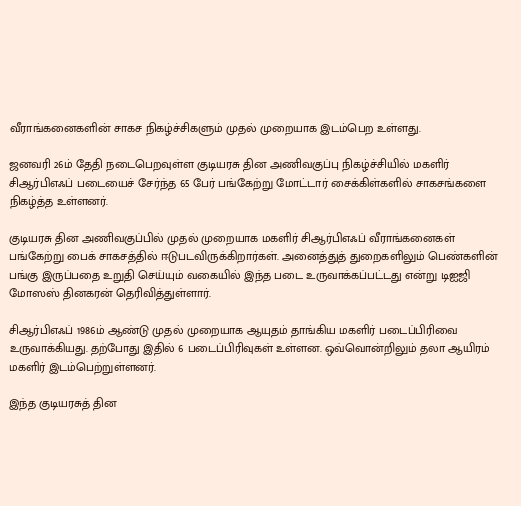வீராங்கனைகளின் சாகச நிகழ்ச்சிகளும் முதல் முறையாக இடம்பெற உள்ளது.

ஜனவரி 26ம் தேதி நடைபெறவுள்ள குடியரசு தின அணிவகுப்பு நிகழ்ச்சியில் மகளிர் சிஆர்பிஎஃப் படையைச் சேர்ந்த 65 பேர் பங்கேற்று மோட்டார் சைக்கிள்களில் சாகசங்களை நிகழ்த்த உள்ளனர்.

குடியரசு தின அணிவகுப்பில் முதல் முறையாக மகளிர் சிஆர்பிஎஃப் வீராங்கனைகள் பங்கேற்று பைக் சாகசத்தில் ஈடுபடவிருக்கிறார்கள். அனைத்துத் துறைகளிலும் பெண்களின் பங்கு இருப்பதை உறுதி செய்யும் வகையில் இந்த படை உருவாக்கப்பட்டது என்று டிஐஜி மோஸஸ் தினகரன் தெரிவித்துள்ளார்.

சிஆர்பிஎஃப் 1986ம் ஆண்டு முதல் முறையாக ஆயுதம் தாங்கிய மகளிர் படைப்பிரிவை உருவாக்கியது. தற்போது இதில் 6 படைப்பிரிவுகள் உள்ளன. ஒவ்வொன்றிலும் தலா ஆயிரம் மகளிர் இடம்பெற்றுள்ளனர்.

இந்த குடியரசுத் தின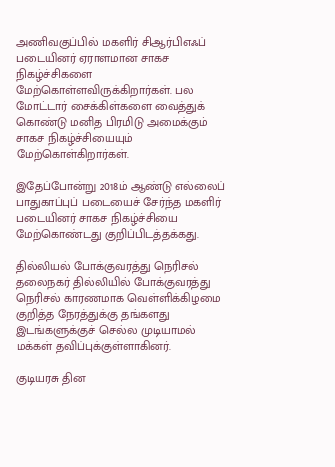அணிவகுப்பில் மகளிர் சிஆர்பிஎஃப் படையினர் ஏராளமான சாகச நிகழ்ச்சிகளை மேற்கொள்ளவிருக்கிறார்கள். பல மோட்டார் சைக்கிள்களை வைத்துக் கொண்டு மனித பிரமிடு அமைக்கும் சாகச நிகழ்ச்சியையும் மேற்கொள்கிறார்கள்.

இதேப்போன்று 2018ம் ஆண்டு எல்லைப் பாதுகாப்புப் படையைச் சேர்ந்த மகளிர் படையினர் சாகச நிகழ்ச்சியை மேற்கொண்டது குறிப்பிடத்தக்கது.

தில்லியல் போக்குவரத்து நெரிசல்
தலைநகர் தில்லியில் போக்குவரத்து நெரிசல் காரணமாக வெள்ளிக்கிழமை குறித்த நேரத்துக்கு தங்களது இடங்களுக்குச் செல்ல முடியாமல் மக்கள் தவிப்புக்குள்ளாகினர்.

குடியரசு தின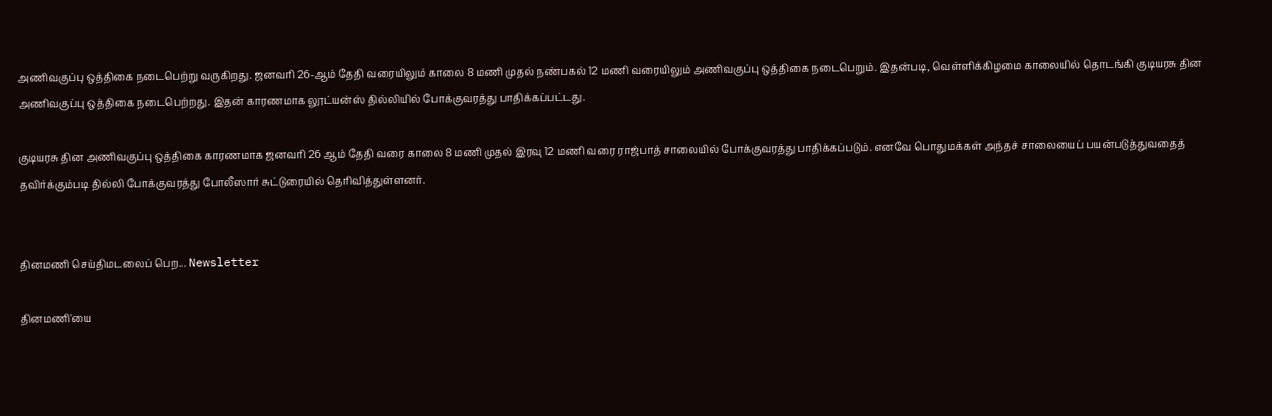அணிவகுப்பு ஒத்திகை நடைபெற்று வருகிறது. ஜனவரி 26-ஆம் தேதி வரையிலும் காலை 8 மணி முதல் நண்பகல் 12 மணி வரையிலும் அணிவகுப்பு ஒத்திகை நடைபெறும். இதன்படி, வெள்ளிக்கிழமை காலையில் தொடங்கி குடியரசு தின அணிவகுப்பு ஒத்திகை நடைபெற்றது. இதன் காரணமாக லூட்யன்ஸ் தில்லியில் போக்குவரத்து பாதிக்கப்பட்டது.

குடியரசு தின அணிவகுப்பு ஒத்திகை காரணமாக ஜனவரி 26 ஆம் தேதி வரை காலை 8 மணி முதல் இரவு 12 மணி வரை ராஜ்பாத் சாலையில் போக்குவரத்து பாதிக்கப்படும். எனவே பொதுமக்கள் அந்தச் சாலையைப் பயன்படுத்துவதைத் தவிர்க்கும்படி தில்லி போக்குவரத்து போலீஸார் சுட்டுரையில் தெரிவித்துள்ளனர்.


தினமணி செய்திமடலைப் பெற... Newsletter

தினமணி'யை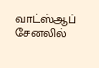வாட்ஸ்ஆப் சேனலில்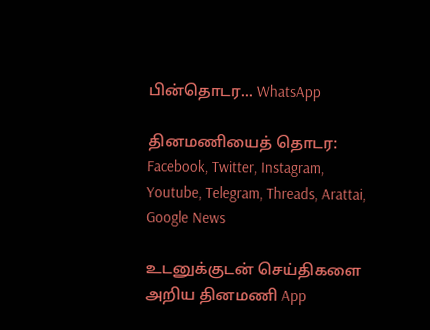பின்தொடர... WhatsApp

தினமணியைத் தொடர: Facebook, Twitter, Instagram, Youtube, Telegram, Threads, Arattai, Google News

உடனுக்குடன் செய்திகளை அறிய தினமணி App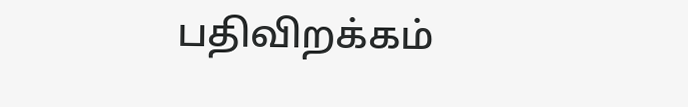பதிவிறக்கம்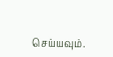செய்யவும்.